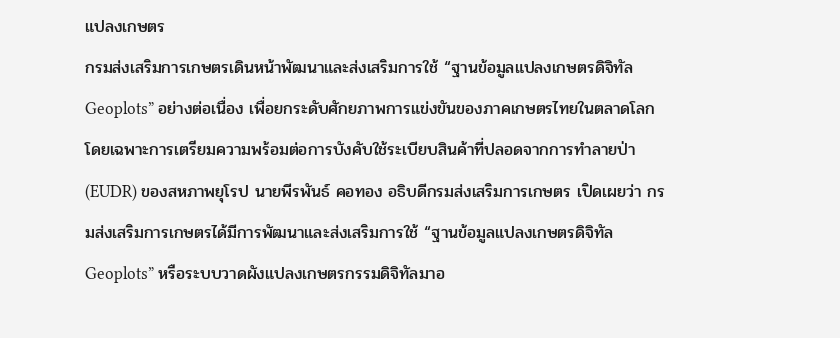แปลงเกษตร
กรมส่งเสริมการเกษตรเดินหน้าพัฒนาและส่งเสริมการใช้ “ฐานข้อมูลแปลงเกษตรดิจิทัล Geoplots” อย่างต่อเนื่อง เพื่อยกระดับศักยภาพการแข่งขันของภาคเกษตรไทยในตลาดโลก โดยเฉพาะการเตรียมความพร้อมต่อการบังคับใช้ระเบียบสินค้าที่ปลอดจากการทำลายป่า (EUDR) ของสหภาพยุโรป นายพีรพันธ์ คอทอง อธิบดีกรมส่งเสริมการเกษตร เปิดเผยว่า กรมส่งเสริมการเกษตรได้มีการพัฒนาและส่งเสริมการใช้ “ฐานข้อมูลแปลงเกษตรดิจิทัล Geoplots” หรือระบบวาดผังแปลงเกษตรกรรมดิจิทัลมาอ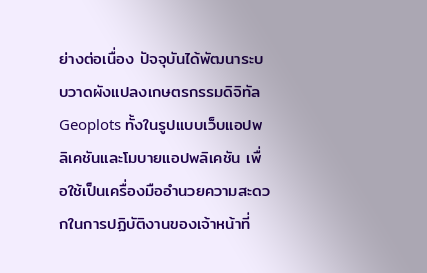ย่างต่อเนื่อง ปัจจุบันได้พัฒนาระบบวาดผังแปลงเกษตรกรรมดิจิทัล Geoplots ทั้งในรูปแบบเว็บแอปพลิเคชันและโมบายแอปพลิเคชัน เพื่อใช้เป็นเครื่องมืออำนวยความสะดวกในการปฏิบัติงานของเจ้าหน้าที่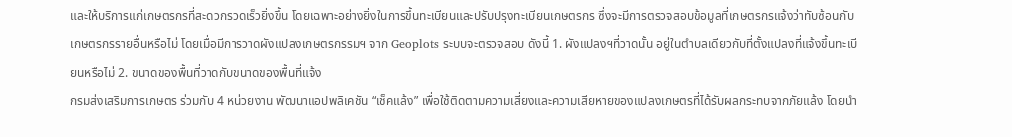และให้บริการแก่เกษตรกรที่สะดวกรวดเร็วยิ่งขึ้น โดยเฉพาะอย่างยิ่งในการขึ้นทะเบียนและปรับปรุงทะเบียนเกษตรกร ซึ่งจะมีการตรวจสอบข้อมูลที่เกษตรกรแจ้งว่าทับซ้อนกับเกษตรกรรายอื่นหรือไม่ โดยเมื่อมีการวาดผังแปลงเกษตรกรรมฯ จาก Geoplots ระบบจะตรวจสอบ ดังนี้ 1. ผังแปลงฯที่วาดนั้น อยู่ในตำบลเดียวกับที่ตั้งแปลงที่แจ้งขึ้นทะเบียนหรือไม่ 2. ขนาดของพื้นที่วาดกับขนาดของพื้นที่แจ้ง
กรมส่งเสริมการเกษตร ร่วมกับ 4 หน่วยงาน พัฒนาแอปพลิเคชัน “เช็คแล้ง” เพื่อใช้ติดตามความเสี่ยงและความเสียหายของแปลงเกษตรที่ได้รับผลกระทบจากภัยแล้ง โดยนำ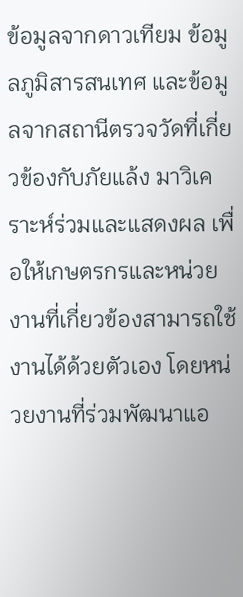ข้อมูลจากดาวเทียม ข้อมูลภูมิสารสนเทศ และข้อมูลจากสถานีตรวจวัดที่เกี่ยวข้องกับภัยแล้ง มาวิเคราะห์ร่วมและแสดงผล เพื่อให้เกษตรกรและหน่วยงานที่เกี่ยวข้องสามารถใช้งานได้ด้วยตัวเอง โดยหน่วยงานที่ร่วมพัฒนาแอ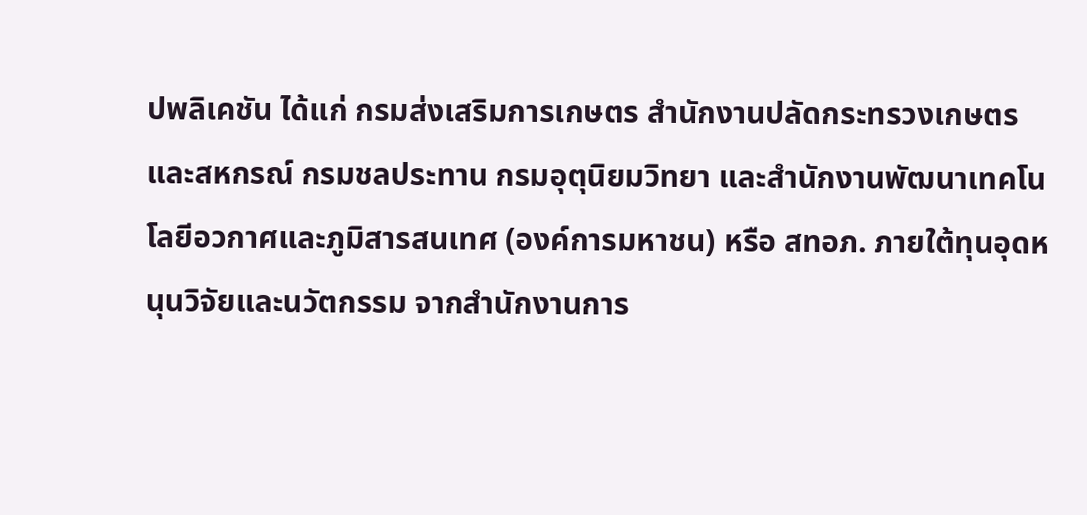ปพลิเคชัน ได้แก่ กรมส่งเสริมการเกษตร สำนักงานปลัดกระทรวงเกษตรและสหกรณ์ กรมชลประทาน กรมอุตุนิยมวิทยา และสำนักงานพัฒนาเทคโนโลยีอวกาศและภูมิสารสนเทศ (องค์การมหาชน) หรือ สทอภ. ภายใต้ทุนอุดหนุนวิจัยและนวัตกรรม จากสำนักงานการ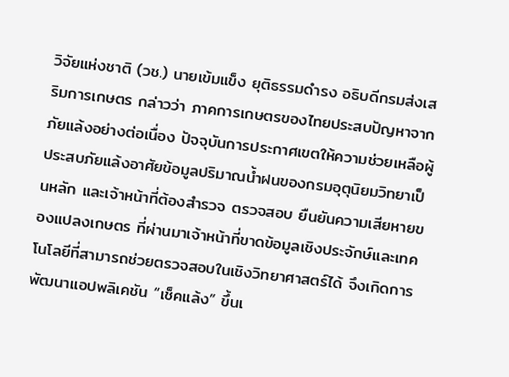วิจัยแห่งชาติ (วช.) นายเข้มแข็ง ยุติธรรมดำรง อธิบดีกรมส่งเสริมการเกษตร กล่าวว่า ภาคการเกษตรของไทยประสบปัญหาจากภัยแล้งอย่างต่อเนื่อง ปัจจุบันการประกาศเขตให้ความช่วยเหลือผู้ประสบภัยแล้งอาศัยข้อมูลปริมาณน้ำฝนของกรมอุตุนิยมวิทยาเป็นหลัก และเจ้าหน้าที่ต้องสำรวจ ตรวจสอบ ยืนยันความเสียหายของแปลงเกษตร ที่ผ่านมาเจ้าหน้าที่ขาดข้อมูลเชิงประจักษ์และเทคโนโลยีที่สามารถช่วยตรวจสอบในเชิงวิทยาศาสตร์ได้ จึงเกิดการพัฒนาแอปพลิเคชัน “เช็คแล้ง” ขึ้นเ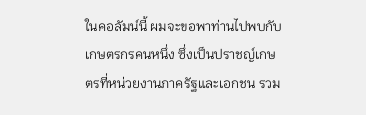ในคอลัมน์นี้ ผมจะขอพาท่านไปพบกับเกษตรกรคนหนึ่ง ซึ่งเป็นปราชญ์เกษตรที่หน่วยงานภาครัฐและเอกชน รวม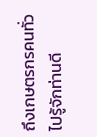ถึงเกษตรกรคนทั่วไปรู้จักท่านดี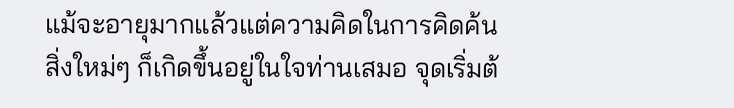แม้จะอายุมากแล้วแต่ความคิดในการคิดค้นสิ่งใหม่ๆ ก็เกิดขึ้นอยู่ในใจท่านเสมอ จุดเริ่มต้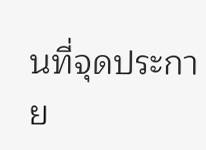นที่จุดประกาย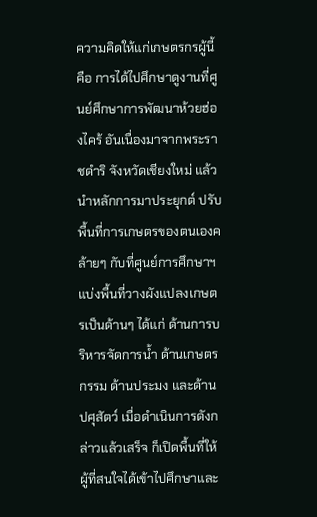ความคิดให้แก่เกษตรกรผู้นี้คือ การได้ไปศึกษาดูงานที่ศูนย์ศึกษาการพัฒนาห้วยฮ่องไคร้ อันเนื่องมาจากพระราชดำริ จังหวัดเชียงใหม่ แล้วนำหลักการมาประยุกต์ ปรับพื้นที่การเกษตรของตนเองคล้ายๆ กับที่ศูนย์การศึกษาฯ แบ่งพื้นที่วางผังแปลงเกษตรเป็นด้านๆ ได้แก่ ด้านการบริหารจัดการน้ำ ด้านเกษตรกรรม ด้านประมง และด้านปศุสัตว์ เมื่อดำเนินการดังกล่าวแล้วเสร็จ ก็เปิดพื้นที่ให้ผู้ที่สนใจได้เข้าไปศึกษาและ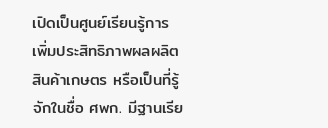เปิดเป็นศูนย์เรียนรู้การเพิ่มประสิทธิภาพผลผลิตสินค้าเกษตร หรือเป็นที่รู้จักในชื่อ ศพก. มีฐานเรีย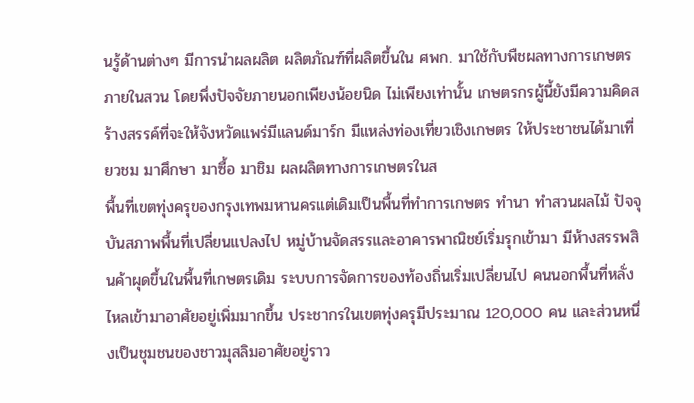นรู้ด้านต่างๆ มีการนำผลผลิต ผลิตภัณฑ์ที่ผลิตขึ้นใน ศพก. มาใช้กับพืชผลทางการเกษตรภายในสวน โดยพึ่งปัจจัยภายนอกเพียงน้อยนิด ไม่เพียงเท่านั้น เกษตรกรผู้นี้ยังมีความคิดสร้างสรรค์ที่จะให้จังหวัดแพร่มีแลนด์มาร์ก มีแหล่งท่องเที่ยวเชิงเกษตร ให้ประชาชนได้มาเที่ยวชม มาศึกษา มาซื้อ มาชิม ผลผลิตทางการเกษตรในส
พื้นที่เขตทุ่งครุของกรุงเทพมหานครแต่เดิมเป็นพื้นที่ทำการเกษตร ทำนา ทำสวนผลไม้ ปัจจุบันสภาพพื้นที่เปลี่ยนแปลงไป หมู่บ้านจัดสรรและอาคารพาณิชย์เริ่มรุกเข้ามา มีห้างสรรพสินค้าผุดขึ้นในพื้นที่เกษตรเดิม ระบบการจัดการของท้องถิ่นเริ่มเปลี่ยนไป คนนอกพื้นที่หลั่งไหลเข้ามาอาศัยอยู่เพิ่มมากขึ้น ประชากรในเขตทุ่งครุมีประมาณ 120,000 คน และส่วนหนึ่งเป็นชุมชนของชาวมุสลิมอาศัยอยู่ราว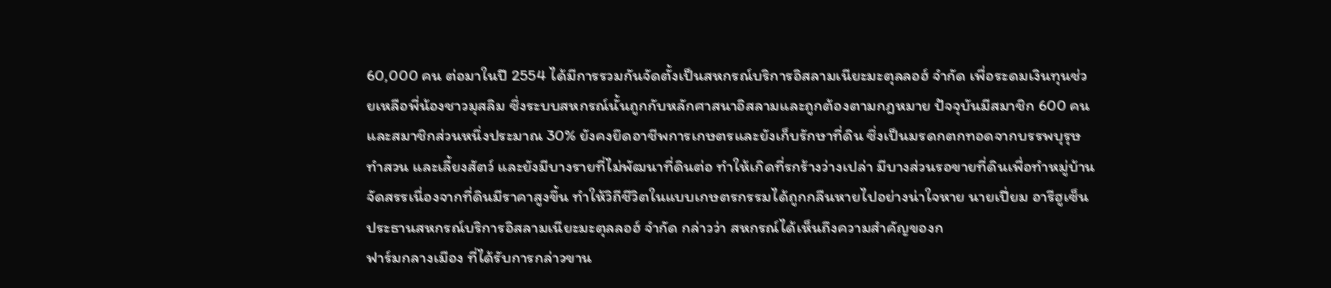60,000 คน ต่อมาในปี 2554 ได้มีการรวมกันจัดตั้งเป็นสหกรณ์บริการอิสลามเนียะมะตุลลอฮ์ จำกัด เพื่อระดมเงินทุนช่วยเหลือพี่น้องชาวมุสลิม ซึ่งระบบสหกรณ์นั้นถูกกับหลักศาสนาอิสลามและถูกต้องตามกฎหมาย ปัจจุบันมีสมาชิก 600 คน และสมาชิกส่วนหนึ่งประมาณ 30% ยังคงยึดอาชีพการเกษตรและยังเก็บรักษาที่ดิน ซึ่งเป็นมรดกตกทอดจากบรรพบุรุษ ทำสวน และเลี้ยงสัตว์ และยังมีบางรายที่ไม่พัฒนาที่ดินต่อ ทำให้เกิดที่รกร้างว่างเปล่า มีบางส่วนรอขายที่ดินเพื่อทำหมู่บ้านจัดสรรเนื่องจากที่ดินมีราคาสูงขึ้น ทำให้วิถีชีวิตในแบบเกษตรกรรมได้ถูกกลืนหายไปอย่างน่าใจหาย นายเปี่ยม อารีฮูเซ็น ประธานสหกรณ์บริการอิสลามเนียะมะตุลลอฮ์ จำกัด กล่าวว่า สหกรณ์ได้เห็นถึงความสำคัญของก
ฟาร์มกลางเมือง ที่ได้รับการกล่าวขาน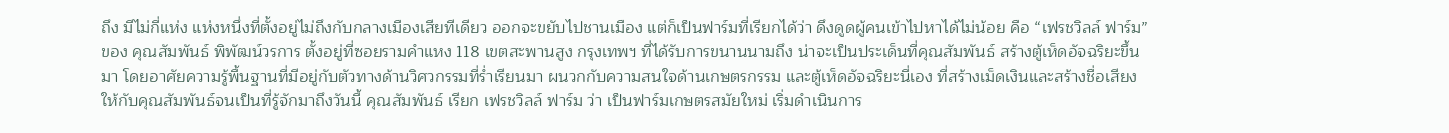ถึง มีไม่กี่แห่ง แห่งหนึ่งที่ตั้งอยู่ไม่ถึงกับกลางเมืองเสียทีเดียว ออกจะขยับไปชานเมือง แต่ก็เป็นฟาร์มที่เรียกได้ว่า ดึงดูดผู้คนเข้าไปหาได้ไม่น้อย คือ “เฟรชวิลล์ ฟาร์ม” ของ คุณสัมพันธ์ พิพัฒน์วรการ ตั้งอยู่ที่ซอยรามคำแหง 118 เขตสะพานสูง กรุงเทพฯ ที่ได้รับการขนานนามถึง น่าจะเป็นประเด็นที่คุณสัมพันธ์ สร้างตู้เห็ดอัจฉริยะขึ้นมา โดยอาศัยความรู้พื้นฐานที่มีอยู่กับตัวทางด้านวิศวกรรมที่ร่ำเรียนมา ผนวกกับความสนใจด้านเกษตรกรรม และตู้เห็ดอัจฉริยะนี่เอง ที่สร้างเม็ดเงินและสร้างชื่อเสียงให้กับคุณสัมพันธ์จนเป็นที่รู้จักมาถึงวันนี้ คุณสัมพันธ์ เรียก เฟรชวิลล์ ฟาร์ม ว่า เป็นฟาร์มเกษตรสมัยใหม่ เริ่มดำเนินการ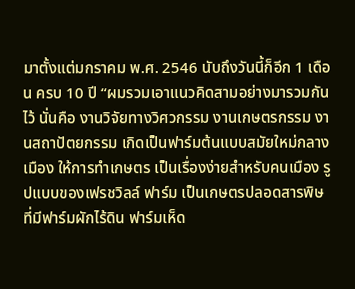มาตั้งแต่มกราคม พ.ศ. 2546 นับถึงวันนี้ก็อีก 1 เดือน ครบ 10 ปี “ผมรวมเอาแนวคิดสามอย่างมารวมกันไว้ นั่นคือ งานวิจัยทางวิศวกรรม งานเกษตรกรรม งานสถาปัตยกรรม เกิดเป็นฟาร์มต้นแบบสมัยใหม่กลางเมือง ให้การทำเกษตร เป็นเรื่องง่ายสำหรับคนเมือง รูปแบบของเฟรชวิลล์ ฟาร์ม เป็นเกษตรปลอดสารพิษ ที่มีฟาร์มผักไร้ดิน ฟาร์มเห็ด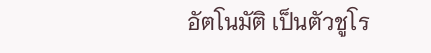อัตโนมัติ เป็นตัวชูโร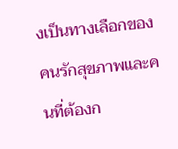งเป็นทางเลือกของคนรักสุขภาพและคนที่ต้องก